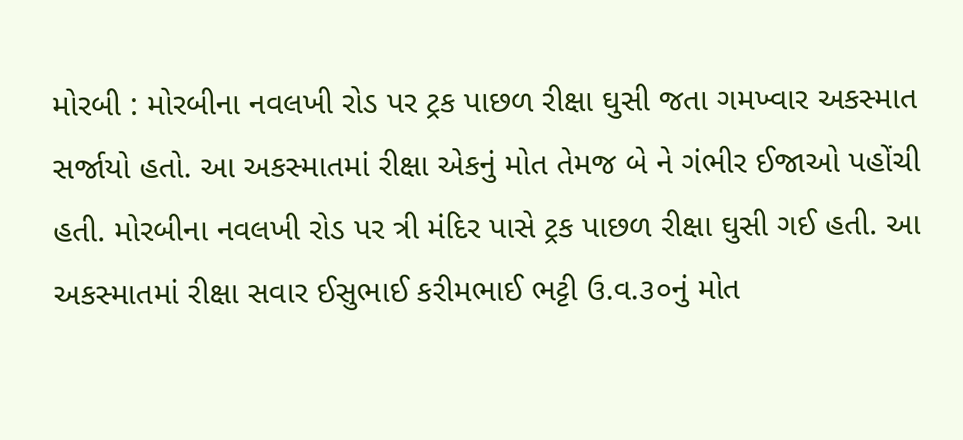મોરબી : મોરબીના નવલખી રોડ પર ટ્રક પાછળ રીક્ષા ઘુસી જતા ગમખ્વાર અકસ્માત સર્જાયો હતો. આ અકસ્માતમાં રીક્ષા એકનું મોત તેમજ બે ને ગંભીર ઈજાઓ પહોંચી હતી. મોરબીના નવલખી રોડ પર ત્રી મંદિર પાસે ટ્રક પાછળ રીક્ષા ઘુસી ગઈ હતી. આ અકસ્માતમાં રીક્ષા સવાર ઈસુભાઈ કરીમભાઈ ભટ્ટી ઉ.વ.૩૦નું મોત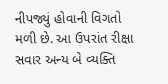નીપજ્યું હોવાની વિગતો મળી છે. આ ઉપરાંત રીક્ષા સવાર અન્ય બે વ્યક્તિ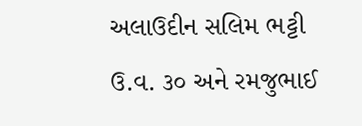અલાઉદીન સલિમ ભટ્ટી ઉ.વ. ૩૦ અને રમજુભાઈ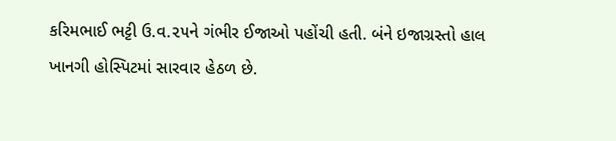કરિમભાઈ ભટ્ટી ઉ.વ.૨૫ને ગંભીર ઈજાઓ પહોંચી હતી. બંને ઇજાગ્રસ્તો હાલ ખાનગી હોસ્પિટમાં સારવાર હેઠળ છે.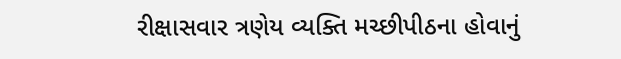રીક્ષાસવાર ત્રણેય વ્યક્તિ મચ્છીપીઠના હોવાનું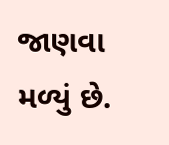જાણવા મળ્યું છે.